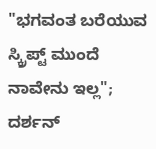"ಭಗವಂತ ಬರೆಯುವ ಸ್ಕ್ರಿಪ್ಟ್ ಮುಂದೆ ನಾವೇನು ಇಲ್ಲ"; ದರ್ಶನ್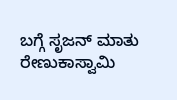ಬಗ್ಗೆ ಸೃಜನ್ ಮಾತು
ರೇಣುಕಾಸ್ವಾಮಿ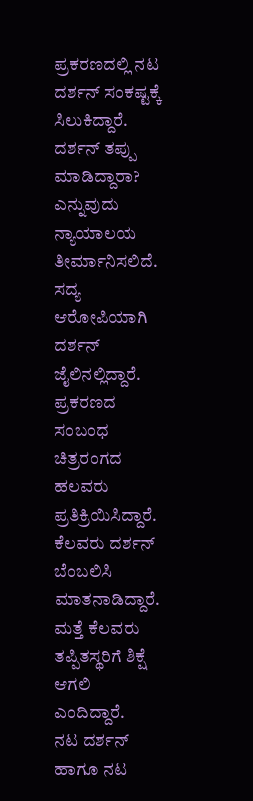ಪ್ರಕರಣದಲ್ಲಿ ನಟ ದರ್ಶನ್ ಸಂಕಷ್ಟಕ್ಕೆ ಸಿಲುಕಿದ್ದಾರೆ. ದರ್ಶನ್ ತಪ್ಪು ಮಾಡಿದ್ದಾರಾ? ಎನ್ನುವುದು ನ್ಯಾಯಾಲಯ ತೀರ್ಮಾನಿಸಲಿದೆ. ಸದ್ಯ ಆರೋಪಿಯಾಗಿ ದರ್ಶನ್ ಜೈಲಿನಲ್ಲಿದ್ದಾರೆ. ಪ್ರಕರಣದ ಸಂಬಂಧ ಚಿತ್ರರಂಗದ ಹಲವರು ಪ್ರತಿಕ್ರಿಯಿಸಿದ್ದಾರೆ. ಕೆಲವರು ದರ್ಶನ್ ಬೆಂಬಲಿಸಿ ಮಾತನಾಡಿದ್ದಾರೆ. ಮತ್ತೆ ಕೆಲವರು ತಪ್ಪಿತಸ್ಥರಿಗೆ ಶಿಕ್ಷೆ ಆಗಲಿ ಎಂದಿದ್ದಾರೆ.
ನಟ ದರ್ಶನ್ ಹಾಗೂ ನಟ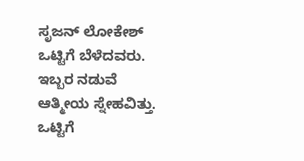ಸೃಜನ್ ಲೋಕೇಶ್ ಒಟ್ಟಿಗೆ ಬೆಳೆದವರು. ಇಬ್ಬರ ನಡುವೆ ಆತ್ಮೀಯ ಸ್ನೇಹವಿತ್ತು. ಒಟ್ಟಿಗೆ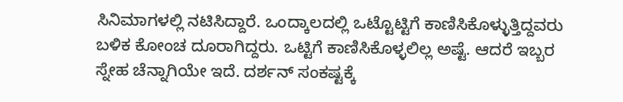ಸಿನಿಮಾಗಳಲ್ಲಿ ನಟಿಸಿದ್ದಾರೆ. ಒಂದ್ಕಾಲದಲ್ಲಿ ಒಟ್ಟೊಟ್ಟಿಗೆ ಕಾಣಿಸಿಕೊಳ್ಳುತ್ತಿದ್ದವರು ಬಳಿಕ ಕೋಂಚ ದೂರಾಗಿದ್ದರು. ಒಟ್ಟಿಗೆ ಕಾಣಿಸಿಕೊಳ್ಳಲಿಲ್ಲ ಅಷ್ಟೆ. ಆದರೆ ಇಬ್ಬರ ಸ್ನೇಹ ಚೆನ್ನಾಗಿಯೇ ಇದೆ. ದರ್ಶನ್ ಸಂಕಷ್ಟಕ್ಕೆ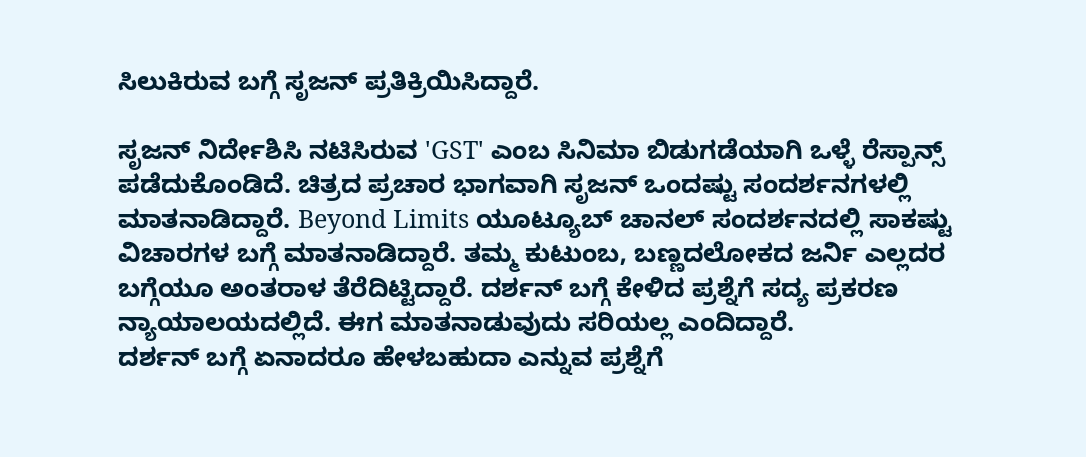ಸಿಲುಕಿರುವ ಬಗ್ಗೆ ಸೃಜನ್ ಪ್ರತಿಕ್ರಿಯಿಸಿದ್ದಾರೆ.

ಸೃಜನ್ ನಿರ್ದೇಶಿಸಿ ನಟಿಸಿರುವ 'GST' ಎಂಬ ಸಿನಿಮಾ ಬಿಡುಗಡೆಯಾಗಿ ಒಳ್ಳೆ ರೆಸ್ಪಾನ್ಸ್ ಪಡೆದುಕೊಂಡಿದೆ. ಚಿತ್ರದ ಪ್ರಚಾರ ಭಾಗವಾಗಿ ಸೃಜನ್ ಒಂದಷ್ಟು ಸಂದರ್ಶನಗಳಲ್ಲಿ ಮಾತನಾಡಿದ್ದಾರೆ. Beyond Limits ಯೂಟ್ಯೂಬ್ ಚಾನಲ್ ಸಂದರ್ಶನದಲ್ಲಿ ಸಾಕಷ್ಟು ವಿಚಾರಗಳ ಬಗ್ಗೆ ಮಾತನಾಡಿದ್ದಾರೆ. ತಮ್ಮ ಕುಟುಂಬ, ಬಣ್ಣದಲೋಕದ ಜರ್ನಿ ಎಲ್ಲದರ ಬಗ್ಗೆಯೂ ಅಂತರಾಳ ತೆರೆದಿಟ್ಟಿದ್ದಾರೆ. ದರ್ಶನ್ ಬಗ್ಗೆ ಕೇಳಿದ ಪ್ರಶ್ನೆಗೆ ಸದ್ಯ ಪ್ರಕರಣ ನ್ಯಾಯಾಲಯದಲ್ಲಿದೆ. ಈಗ ಮಾತನಾಡುವುದು ಸರಿಯಲ್ಲ ಎಂದಿದ್ದಾರೆ.
ದರ್ಶನ್ ಬಗ್ಗೆ ಏನಾದರೂ ಹೇಳಬಹುದಾ ಎನ್ನುವ ಪ್ರಶ್ನೆಗೆ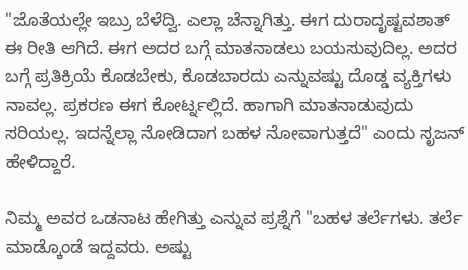"ಜೊತೆಯಲ್ಲೇ ಇಬ್ರು ಬೆಳೆದ್ವಿ. ಎಲ್ಲಾ ಚೆನ್ನಾಗಿತ್ತು. ಈಗ ದುರಾದೃಷ್ಟವಶಾತ್ ಈ ರೀತಿ ಆಗಿದೆ. ಈಗ ಅದರ ಬಗ್ಗೆ ಮಾತನಾಡಲು ಬಯಸುವುದಿಲ್ಲ. ಅದರ ಬಗ್ಗೆ ಪ್ರತಿಕ್ರಿಯೆ ಕೊಡಬೇಕು, ಕೊಡಬಾರದು ಎನ್ನುವಷ್ಟು ದೊಡ್ಡ ವ್ಯಕ್ತಿಗಳು ನಾವಲ್ಲ. ಪ್ರಕರಣ ಈಗ ಕೋರ್ಟ್ನಲ್ಲಿದೆ. ಹಾಗಾಗಿ ಮಾತನಾಡುವುದು ಸರಿಯಲ್ಲ. ಇದನ್ನೆಲ್ಲಾ ನೋಡಿದಾಗ ಬಹಳ ನೋವಾಗುತ್ತದೆ" ಎಂದು ಸೃಜನ್ ಹೇಳಿದ್ದಾರೆ.

ನಿಮ್ಮ ಅವರ ಒಡನಾಟ ಹೇಗಿತ್ತು ಎನ್ನುವ ಪ್ರಶ್ನೆಗೆ "ಬಹಳ ತರ್ಲೆಗಳು. ತರ್ಲೆ ಮಾಡ್ಕೊಂಡೆ ಇದ್ದವರು. ಅಷ್ಟು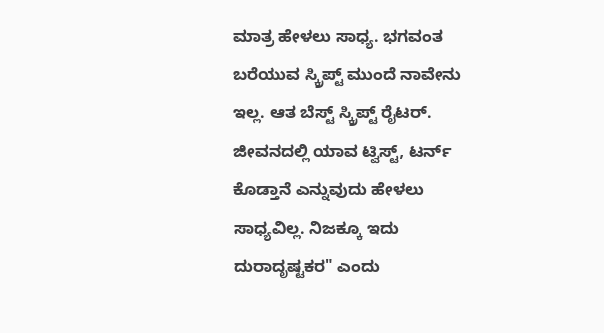ಮಾತ್ರ ಹೇಳಲು ಸಾಧ್ಯ. ಭಗವಂತ ಬರೆಯುವ ಸ್ಕ್ರಿಪ್ಟ್ ಮುಂದೆ ನಾವೇನು ಇಲ್ಲ. ಆತ ಬೆಸ್ಟ್ ಸ್ಕ್ರಿಪ್ಟ್ ರೈಟರ್. ಜೀವನದಲ್ಲಿ ಯಾವ ಟ್ವಿಸ್ಟ್, ಟರ್ನ್ ಕೊಡ್ತಾನೆ ಎನ್ನುವುದು ಹೇಳಲು ಸಾಧ್ಯವಿಲ್ಲ. ನಿಜಕ್ಕೂ ಇದು ದುರಾದೃಷ್ಟಕರ" ಎಂದು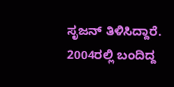ಸೃಜನ್ ತಿಳಿಸಿದ್ದಾರೆ.
2004ರಲ್ಲಿ ಬಂದಿದ್ದ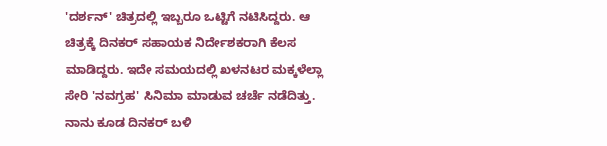'ದರ್ಶನ್' ಚಿತ್ರದಲ್ಲಿ ಇಬ್ಬರೂ ಒಟ್ಟಿಗೆ ನಟಿಸಿದ್ದರು. ಆ ಚಿತ್ರಕ್ಕೆ ದಿನಕರ್ ಸಹಾಯಕ ನಿರ್ದೇಶಕರಾಗಿ ಕೆಲಸ ಮಾಡಿದ್ದರು. ಇದೇ ಸಮಯದಲ್ಲಿ ಖಳನಟರ ಮಕ್ಕಳೆಲ್ಲಾ ಸೇರಿ 'ನವಗ್ರಹ' ಸಿನಿಮಾ ಮಾಡುವ ಚರ್ಚೆ ನಡೆದಿತ್ತು. ನಾನು ಕೂಡ ದಿನಕರ್ ಬಳಿ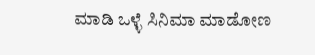ಮಾಡಿ ಒಳ್ಳೆ ಸಿನಿಮಾ ಮಾಡೋಣ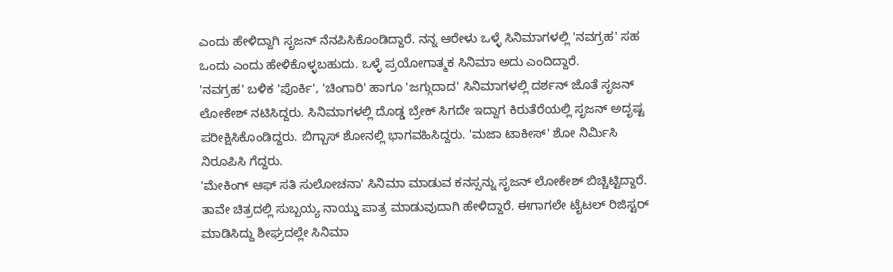ಎಂದು ಹೇಳಿದ್ದಾಗಿ ಸೃಜನ್ ನೆನಪಿಸಿಕೊಂಡಿದ್ದಾರೆ. ನನ್ನ ಆರೇಳು ಒಳ್ಳೆ ಸಿನಿಮಾಗಳಲ್ಲಿ 'ನವಗ್ರಹ' ಸಹ ಒಂದು ಎಂದು ಹೇಳಿಕೊಳ್ಳಬಹುದು. ಒಳ್ಳೆ ಪ್ರಯೋಗಾತ್ಮಕ ಸಿನಿಮಾ ಅದು ಎಂದಿದ್ದಾರೆ.
'ನವಗ್ರಹ' ಬಳಿಕ 'ಪೊರ್ಕಿ', 'ಚಿಂಗಾರಿ' ಹಾಗೂ 'ಜಗ್ಗುದಾದ' ಸಿನಿಮಾಗಳಲ್ಲಿ ದರ್ಶನ್ ಜೊತೆ ಸೃಜನ್ ಲೋಕೇಶ್ ನಟಿಸಿದ್ದರು. ಸಿನಿಮಾಗಳಲ್ಲಿ ದೊಡ್ಡ ಬ್ರೇಕ್ ಸಿಗದೇ ಇದ್ದಾಗ ಕಿರುತೆರೆಯಲ್ಲಿ ಸೃಜನ್ ಅದೃಷ್ಟ ಪರೀಕ್ಷಿಸಿಕೊಂಡಿದ್ದರು. ಬಿಗ್ಬಾಸ್ ಶೋನಲ್ಲಿ ಭಾಗವಹಿಸಿದ್ದರು. 'ಮಜಾ ಟಾಕೀಸ್' ಶೋ ನಿರ್ಮಿಸಿ ನಿರೂಪಿಸಿ ಗೆದ್ದರು.
'ಮೇಕಿಂಗ್ ಆಫ್ ಸತಿ ಸುಲೋಚನಾ' ಸಿನಿಮಾ ಮಾಡುವ ಕನಸ್ಸನ್ನು ಸೃಜನ್ ಲೋಕೇಶ್ ಬಿಚ್ಚಿಟ್ಟಿದ್ದಾರೆ. ತಾವೇ ಚಿತ್ರದಲ್ಲಿ ಸುಬ್ಬಯ್ಯ ನಾಯ್ಡು ಪಾತ್ರ ಮಾಡುವುದಾಗಿ ಹೇಳಿದ್ದಾರೆ. ಈಗಾಗಲೇ ಟೈಟಲ್ ರಿಜಿಸ್ಟರ್ ಮಾಡಿಸಿದ್ದು ಶೀಘ್ರದಲ್ಲೇ ಸಿನಿಮಾ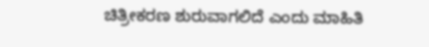ಚಿತ್ರೀಕರಣ ಶುರುವಾಗಲಿದೆ ಎಂದು ಮಾಹಿತಿ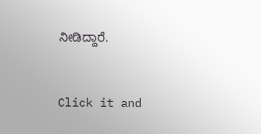ನೀಡಿದ್ದಾರೆ.


Click it and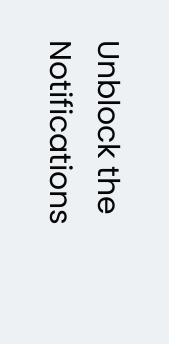Unblock the Notifications